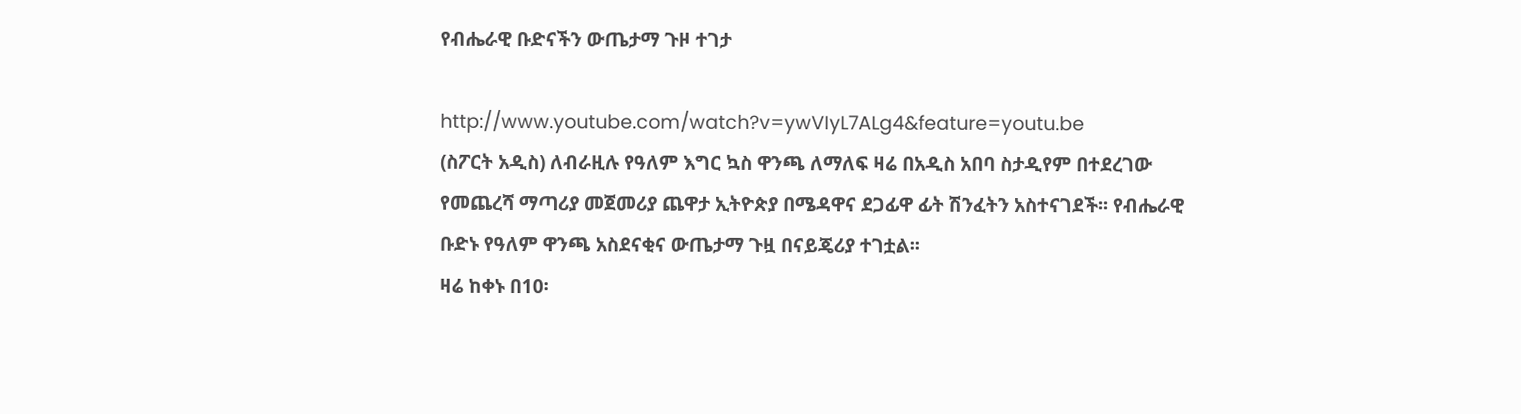የብሔራዊ ቡድናችን ውጤታማ ጉዞ ተገታ

http://www.youtube.com/watch?v=ywVIyL7ALg4&feature=youtu.be
(ስፖርት አዲስ) ለብራዚሉ የዓለም እግር ኳስ ዋንጫ ለማለፍ ዛሬ በአዲስ አበባ ስታዲየም በተደረገው የመጨረሻ ማጣሪያ መጀመሪያ ጨዋታ ኢትዮጵያ በሜዳዋና ደጋፊዋ ፊት ሽንፈትን አስተናገደች፡፡ የብሔራዊ ቡድኑ የዓለም ዋንጫ አስደናቂና ውጤታማ ጉዟ በናይጄሪያ ተገቷል፡፡
ዛሬ ከቀኑ በ10፡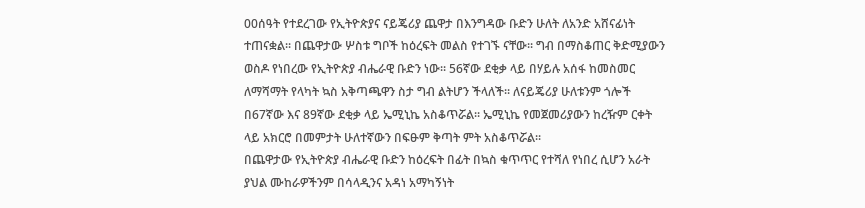00ሰዓት የተደረገው የኢትዮጵያና ናይጄሪያ ጨዋታ በእንግዳው ቡድን ሁለት ለአንድ አሸናፊነት ተጠናቋል፡፡ በጨዋታው ሦስቱ ግቦች ከዕረፍት መልስ የተገኙ ናቸው፡፡ ግብ በማስቆጠር ቅድሚያውን ወስዶ የነበረው የኢትዮጵያ ብሔራዊ ቡድን ነው፡፡ 56ኛው ደቂቃ ላይ በሃይሉ አሰፋ ከመስመር ለማሻማት የላካት ኳስ አቅጣጫዋን ስታ ግብ ልትሆን ችላለች፡፡ ለናይጄሪያ ሁለቱንም ጎሎች በ67ኛው እና 89ኛው ደቂቃ ላይ ኤሚኒኬ አስቆጥሯል፡፡ ኤሚኒኬ የመጀመሪያውን ከረዥም ርቀት ላይ አክርሮ በመምታት ሁለተኛውን በፍፁም ቅጣት ምት አስቆጥሯል፡፡
በጨዋታው የኢትዮጵያ ብሔራዊ ቡድን ከዕረፍት በፊት በኳስ ቁጥጥር የተሻለ የነበረ ሲሆን አራት ያህል ሙከራዎችንም በሳላዲንና አዳነ አማካኝነት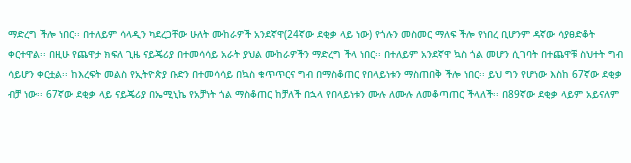ማድረግ ችሎ ነበር፡፡ በተለይም ሳላዲን ካደረጋቸው ሁለት ሙከራዎች አንደኛዋ(24ኛው ደቂቃ ላይ ነው) የጎሉን መስመር ማለፍ ችሎ የነበረ ቢሆንም ዳኛው ሳያፀድቆት ቀርተዋል፡፡ በዚሁ የጨዋታ ክፍለ ጊዜ ናይጄሪያ በተመሳሳይ አራት ያህል ሙከራዎችን ማድረግ ችላ ነበር፡፡ በተለይም አንደኛዋ ኳስ ጎል መሆን ሲገባት በተጨዋቹ ስህተት ግብ ሳይሆን ቀርቷል፡፡ ከእረፍት መልስ የኢትዮጵያ ቡድን በተመሳሳይ በኳስ ቁጥጥርና ግብ በማስቆጠር የበላይነቱን ማስጠበቅ ችሎ ነበር፡፡ ይህ ግን የሆነው እስከ 67ኛው ደቂቃ ብቻ ነው፡፡ 67ኛው ደቂቃ ላይ ናይጄሪያ በኤሚኒኬ የአቻነት ጎል ማስቆጠር ከቻለች በኋላ የበላይነቱን ሙሉ ለሙሉ ለመቆጣጠር ችላለች፡፡ በ89ኛው ደቂቃ ላይም አይናለም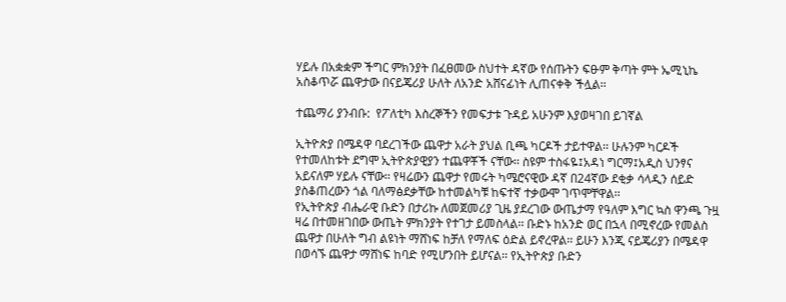ሃይሉ በአቋቋም ችግር ምክንያት በፈፀመው ስህተት ዳኛው የሰጡትን ፍፁም ቅጣት ምት ኤሚኒኬ አስቆጥሯ ጨዋታው በናይጄሪያ ሁለት ለአንድ አሸናፊነት ሊጠናቀቅ ችሏል፡፡

ተጨማሪ ያንብቡ:  የፖለቲካ እስረኞችን የመፍታቱ ጉዳይ አሁንም እያወዛገበ ይገኛል

ኢትዮጵያ በሜዳዋ ባደረገችው ጨዋታ አራት ያህል ቢጫ ካርዶች ታይተዋል፡፡ ሁሉንም ካርዶች የተመለከቱት ደግሞ ኢትዮጵያዊያን ተጨዋቾች ናቸው፡፡ ስዩም ተስፋዬ፤አዳነ ግርማ፤አዲስ ህንፃና አይናለም ሃይሉ ናቸው፡፡ የዛሬውን ጨዋታ የመሩት ካሜሮናዊው ዳኛ በ24ኛው ደቂቃ ሳላዲን ሰይድ ያስቆጠረውን ጎል ባለማፅደቃቸው ከተመልካቹ ከፍተኛ ተቃውሞ ገጥሞቸዋል፡፡
የኢትዮጵያ ብሔራዊ ቡድን በታሪኩ ለመጀመሪያ ጊዜ ያደረገው ውጤታማ የዓለም እግር ኳስ ዋንጫ ጉዟ ዛሬ በተመዘገበው ውጤት ምክንያት የተገታ ይመስላል፡፡ ቡድኑ ከአንድ ወር በኋላ በሚኖረው የመልስ ጨዋታ በሁለት ግብ ልዩነት ማሸነፍ ከቻለ የማለፍ ዕድል ይኖረዋል፡፡ ይሁን እንጂ ናይጄሪያን በሜዳዋ በወሳኙ ጨዋታ ማሸነፍ ከባድ የሚሆንበት ይሆናል፡፡ የኢትዮጵያ ቡድን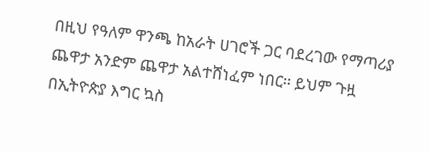በዚህ የዓለም ዋንጫ ከአራት ሀገሮች ጋር ባደረገው የማጣሪያ ጨዋታ አንድም ጨዋታ አልተሸነፈም ነበር፡፡ ይህም ጉዟ በኢትዮጵያ እግር ኳስ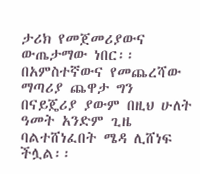ታሪክ የመጀመሪያውና ውጤታማው ነበር፡፡ በአምስተኛውና የመጨረሻው ማጣሪያ ጨዋታ ግን በናይጄሪያ ያውም በዚህ ሁለት ዓመት አንድም ጊዜ ባልተሸነፈበት ሜዳ ሊሸነፍ ችሏል፡፡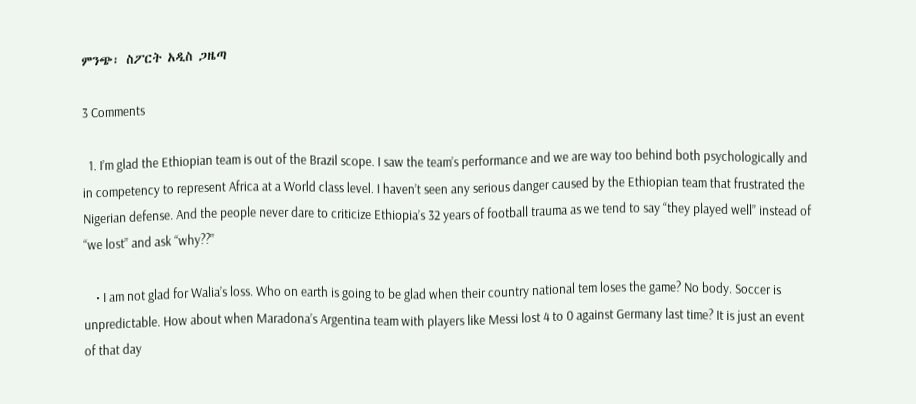ምንጭ፡ ስፖርት አዲስ ጋዜጣ

3 Comments

  1. I’m glad the Ethiopian team is out of the Brazil scope. I saw the team’s performance and we are way too behind both psychologically and in competency to represent Africa at a World class level. I haven’t seen any serious danger caused by the Ethiopian team that frustrated the Nigerian defense. And the people never dare to criticize Ethiopia’s 32 years of football trauma as we tend to say “they played well” instead of “we lost” and ask “why??”

    • I am not glad for Walia’s loss. Who on earth is going to be glad when their country national tem loses the game? No body. Soccer is unpredictable. How about when Maradona’s Argentina team with players like Messi lost 4 to 0 against Germany last time? It is just an event of that day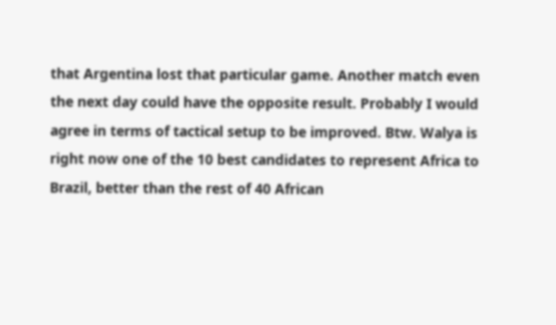that Argentina lost that particular game. Another match even the next day could have the opposite result. Probably I would agree in terms of tactical setup to be improved. Btw. Walya is right now one of the 10 best candidates to represent Africa to Brazil, better than the rest of 40 African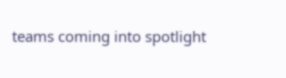teams coming into spotlight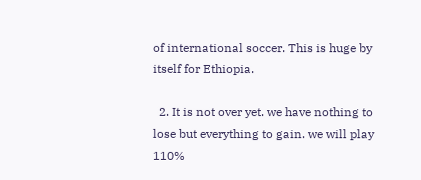of international soccer. This is huge by itself for Ethiopia.

  2. It is not over yet. we have nothing to lose but everything to gain. we will play 110%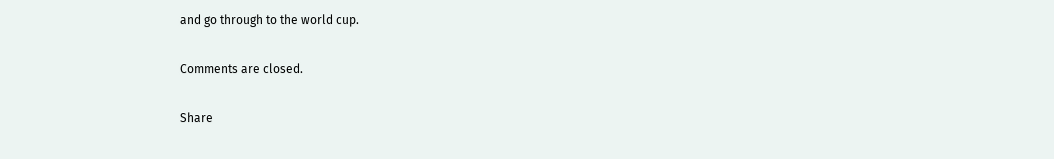and go through to the world cup.

Comments are closed.

Share